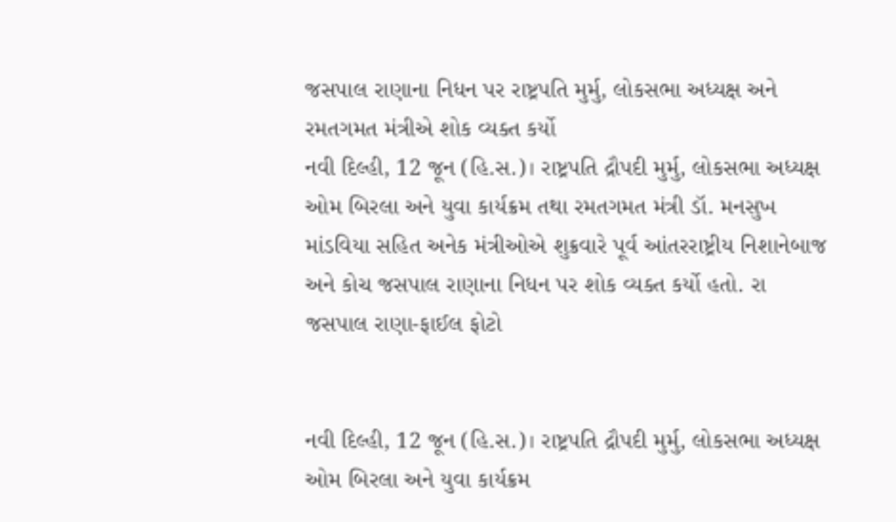જસપાલ રાણાના નિધન પર રાષ્ટ્રપતિ મુર્મુ, લોકસભા અધ્યક્ષ અને રમતગમત મંત્રીએ શોક વ્યક્ત કર્યો
નવી દિલ્હી, 12 જૂન (હિ.સ.)। રાષ્ટ્રપતિ દ્રૌપદી મુર્મુ, લોકસભા અધ્યક્ષ ઓમ બિરલા અને યુવા કાર્યક્રમ તથા રમતગમત મંત્રી ડૉ. મનસુખ માંડવિયા સહિત અનેક મંત્રીઓએ શુક્રવારે પૂર્વ આંતરરાષ્ટ્રીય નિશાનેબાજ અને કોચ જસપાલ રાણાના નિધન પર શોક વ્યક્ત કર્યો હતો. રા
જસપાલ રાણા-ફાઈલ ફોટો


નવી દિલ્હી, 12 જૂન (હિ.સ.)। રાષ્ટ્રપતિ દ્રૌપદી મુર્મુ, લોકસભા અધ્યક્ષ ઓમ બિરલા અને યુવા કાર્યક્રમ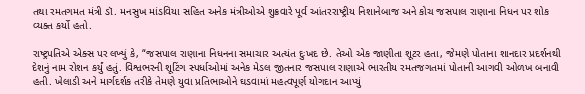તથા રમતગમત મંત્રી ડૉ. મનસુખ માંડવિયા સહિત અનેક મંત્રીઓએ શુક્રવારે પૂર્વ આંતરરાષ્ટ્રીય નિશાનેબાજ અને કોચ જસપાલ રાણાના નિધન પર શોક વ્યક્ત કર્યો હતો.

રાષ્ટ્રપતિએ એક્સ પર લખ્યું કે, “જસપાલ રાણાના નિધનના સમાચાર અત્યંત દુઃખદ છે. તેઓ એક જાણીતા શૂટર હતા, જેમણે પોતાના શાનદાર પ્રદર્શનથી દેશનું નામ રોશન કર્યું હતું. વિશ્વભરની શૂટિંગ સ્પર્ધાઓમાં અનેક મેડલ જીતનાર જસપાલ રાણાએ ભારતીય રમતજગતમાં પોતાની આગવી ઓળખ બનાવી હતી. ખેલાડી અને માર્ગદર્શક તરીકે તેમણે યુવા પ્રતિભાઓને ઘડવામાં મહત્વપૂર્ણ યોગદાન આપ્યું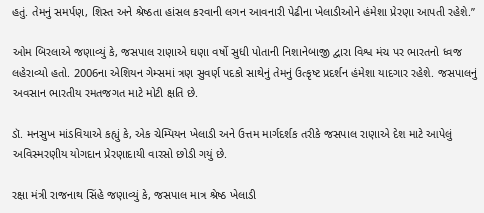હતું. તેમનું સમર્પણ, શિસ્ત અને શ્રેષ્ઠતા હાંસલ કરવાની લગન આવનારી પેઢીના ખેલાડીઓને હંમેશા પ્રેરણા આપતી રહેશે.”

ઓમ બિરલાએ જણાવ્યું કે, જસપાલ રાણાએ ઘણા વર્ષો સુધી પોતાની નિશાનેબાજી દ્વારા વિશ્વ મંચ પર ભારતનો ધ્વજ લહેરાવ્યો હતો. 2006ના એશિયન ગેમ્સમાં ત્રણ સુવર્ણ પદકો સાથેનું તેમનું ઉત્કૃષ્ટ પ્રદર્શન હંમેશા યાદગાર રહેશે. જસપાલનું અવસાન ભારતીય રમતજગત માટે મોટી ક્ષતિ છે.

ડૉ. મનસુખ માંડવિયાએ કહ્યું કે, એક ચેમ્પિયન ખેલાડી અને ઉત્તમ માર્ગદર્શક તરીકે જસપાલ રાણાએ દેશ માટે આપેલું અવિસ્મરણીય યોગદાન પ્રેરણાદાયી વારસો છોડી ગયું છે.

રક્ષા મંત્રી રાજનાથ સિંહે જણાવ્યું કે, જસપાલ માત્ર શ્રેષ્ઠ ખેલાડી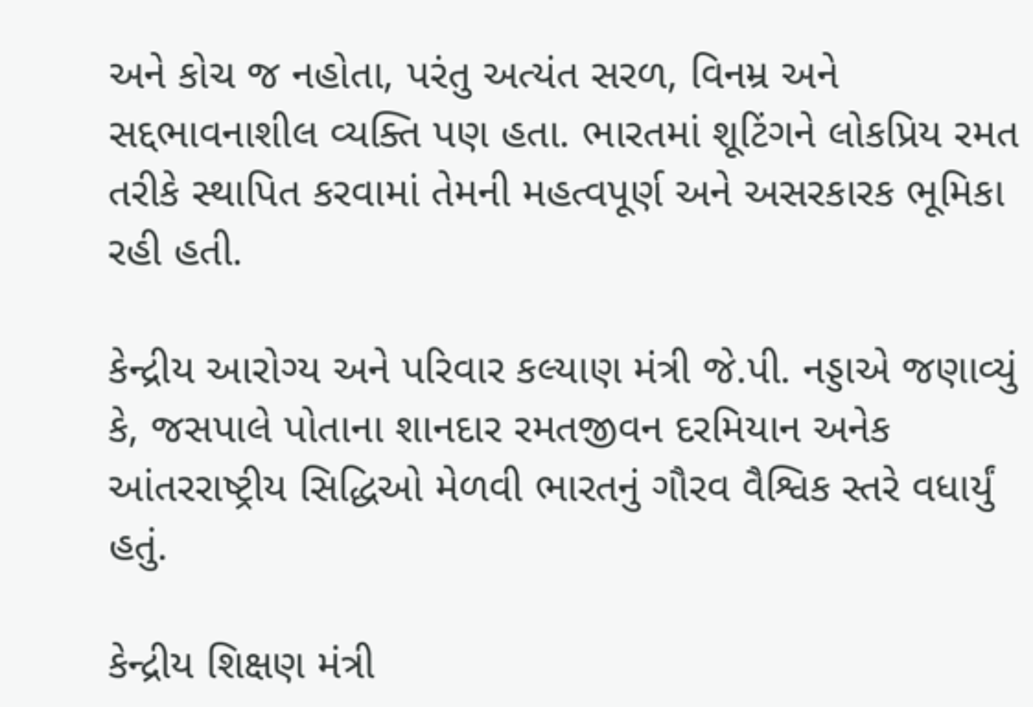અને કોચ જ નહોતા, પરંતુ અત્યંત સરળ, વિનમ્ર અને સદ્દભાવનાશીલ વ્યક્તિ પણ હતા. ભારતમાં શૂટિંગને લોકપ્રિય રમત તરીકે સ્થાપિત કરવામાં તેમની મહત્વપૂર્ણ અને અસરકારક ભૂમિકા રહી હતી.

કેન્દ્રીય આરોગ્ય અને પરિવાર કલ્યાણ મંત્રી જે.પી. નડ્ડાએ જણાવ્યું કે, જસપાલે પોતાના શાનદાર રમતજીવન દરમિયાન અનેક આંતરરાષ્ટ્રીય સિદ્ધિઓ મેળવી ભારતનું ગૌરવ વૈશ્વિક સ્તરે વધાર્યું હતું.

કેન્દ્રીય શિક્ષણ મંત્રી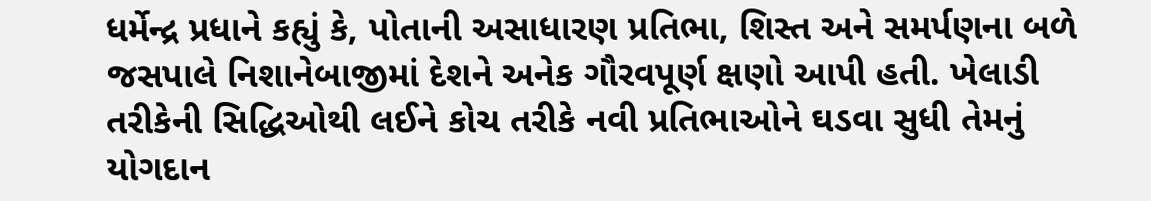ધર્મેન્દ્ર પ્રધાને કહ્યું કે, પોતાની અસાધારણ પ્રતિભા, શિસ્ત અને સમર્પણના બળે જસપાલે નિશાનેબાજીમાં દેશને અનેક ગૌરવપૂર્ણ ક્ષણો આપી હતી. ખેલાડી તરીકેની સિદ્ધિઓથી લઈને કોચ તરીકે નવી પ્રતિભાઓને ઘડવા સુધી તેમનું યોગદાન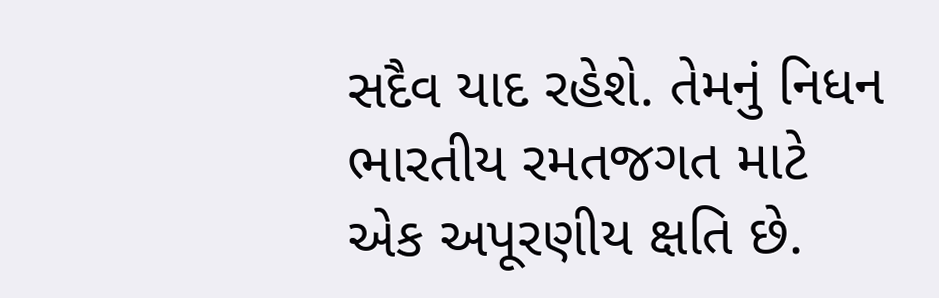સદૈવ યાદ રહેશે. તેમનું નિધન ભારતીય રમતજગત માટે એક અપૂરણીય ક્ષતિ છે.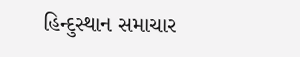હિન્દુસ્થાન સમાચાર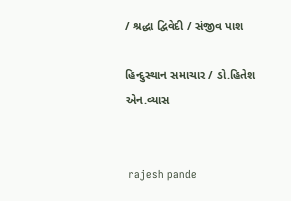/ શ્રદ્ધા દ્વિવેદી / સંજીવ પાશ

હિન્દુસ્થાન સમાચાર / ડો.હિતેશ એન.વ્યાસ


 rajesh pande